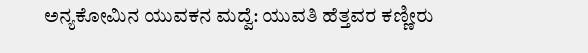ಅನ್ಯಕೋಮಿನ ಯುವಕನ ಮದ್ವೆ: ಯುವತಿ ಹೆತ್ತವರ ಕಣ್ಣೀರು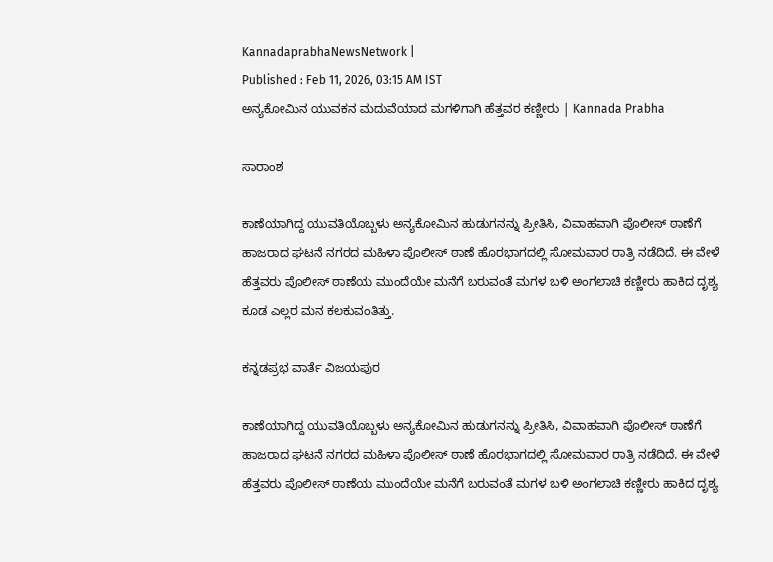KannadaprabhaNewsNetwork |
Published : Feb 11, 2026, 03:15 AM IST
ಅನ್ಯಕೋಮಿನ ಯುವಕನ ಮದುವೆಯಾದ ಮಗಳಿಗಾಗಿ ಹೆತ್ತವರ ಕಣ್ಣೀರು | Kannada Prabha

ಸಾರಾಂಶ

ಕಾಣೆಯಾಗಿದ್ದ ಯುವತಿಯೊಬ್ಬಳು ಅನ್ಯಕೋಮಿನ ಹುಡುಗನನ್ನು ಪ್ರೀತಿಸಿ, ವಿವಾಹವಾಗಿ ಪೊಲೀಸ್‌ ಠಾಣೆಗೆ ಹಾಜರಾದ ಘಟನೆ ನಗರದ ಮಹಿಳಾ ಪೊಲೀಸ್ ಠಾಣೆ ಹೊರಭಾಗದಲ್ಲಿ ಸೋಮವಾರ ರಾತ್ರಿ ನಡೆದಿದೆ. ಈ ವೇಳೆ ಹೆತ್ತವರು ಪೊಲೀಸ್‌ ಠಾಣೆಯ ಮುಂದೆಯೇ ಮನೆಗೆ ಬರುವಂತೆ ಮಗಳ ಬಳಿ ಅಂಗಲಾಚಿ ಕಣ್ಣೀರು ಹಾಕಿದ ದೃಶ್ಯ ಕೂಡ ಎಲ್ಲರ ಮನ ಕಲಕುವಂತಿತ್ತು.

ಕನ್ನಡಪ್ರಭ ವಾರ್ತೆ ವಿಜಯಪುರ

ಕಾಣೆಯಾಗಿದ್ದ ಯುವತಿಯೊಬ್ಬಳು ಅನ್ಯಕೋಮಿನ ಹುಡುಗನನ್ನು ಪ್ರೀತಿಸಿ, ವಿವಾಹವಾಗಿ ಪೊಲೀಸ್‌ ಠಾಣೆಗೆ ಹಾಜರಾದ ಘಟನೆ ನಗರದ ಮಹಿಳಾ ಪೊಲೀಸ್ ಠಾಣೆ ಹೊರಭಾಗದಲ್ಲಿ ಸೋಮವಾರ ರಾತ್ರಿ ನಡೆದಿದೆ. ಈ ವೇಳೆ ಹೆತ್ತವರು ಪೊಲೀಸ್‌ ಠಾಣೆಯ ಮುಂದೆಯೇ ಮನೆಗೆ ಬರುವಂತೆ ಮಗಳ ಬಳಿ ಅಂಗಲಾಚಿ ಕಣ್ಣೀರು ಹಾಕಿದ ದೃಶ್ಯ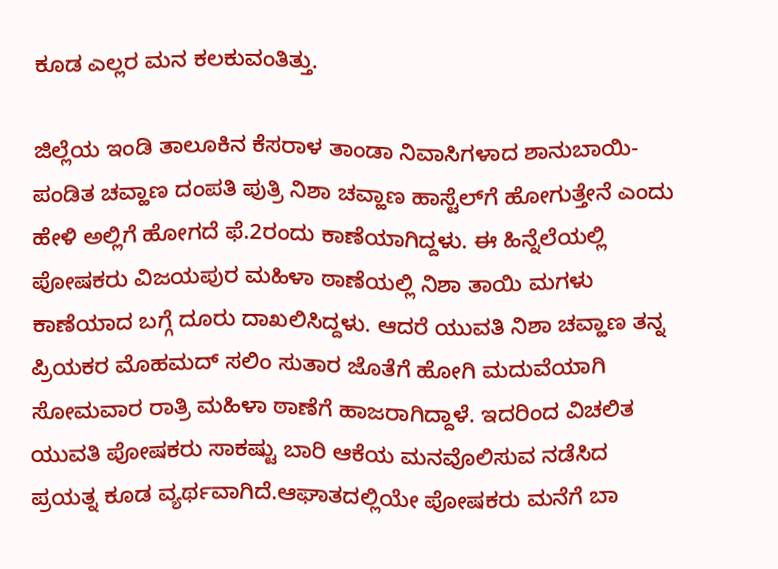ಕೂಡ ಎಲ್ಲರ ಮನ ಕಲಕುವಂತಿತ್ತು.

ಜಿಲ್ಲೆಯ ಇಂಡಿ ತಾಲೂಕಿನ ಕೆಸರಾಳ ತಾಂಡಾ ನಿವಾಸಿಗಳಾದ ಶಾನುಬಾಯಿ- ಪಂಡಿತ ಚವ್ಹಾಣ ದಂಪತಿ ಪುತ್ರಿ ನಿಶಾ ಚವ್ಹಾಣ ಹಾಸ್ಟೆಲ್‌ಗೆ ಹೋಗುತ್ತೇನೆ ಎಂದು ಹೇಳಿ ಅಲ್ಲಿಗೆ ಹೋಗದೆ ಫೆ.2ರಂದು ಕಾಣೆಯಾಗಿದ್ದಳು. ಈ ಹಿನ್ನೆಲೆಯಲ್ಲಿ ಪೋಷಕರು ವಿಜಯಪುರ ಮಹಿಳಾ ಠಾಣೆಯಲ್ಲಿ ನಿಶಾ ತಾಯಿ ಮಗಳು ಕಾಣೆಯಾದ ಬಗ್ಗೆ ದೂರು ದಾಖಲಿಸಿದ್ದಳು. ಆದರೆ ಯುವತಿ ನಿಶಾ ಚವ್ಹಾಣ ತನ್ನ ಪ್ರಿಯಕರ ಮೊಹಮದ್‌ ಸಲಿಂ ಸುತಾರ ಜೊತೆಗೆ ಹೋಗಿ ಮದುವೆಯಾಗಿ ಸೋಮವಾರ ರಾತ್ರಿ ಮಹಿಳಾ ಠಾಣೆಗೆ ಹಾಜರಾಗಿದ್ದಾಳೆ. ಇದರಿಂದ ವಿಚಲಿತ ಯುವತಿ ಪೋಷಕರು ಸಾಕಷ್ಟು ಬಾರಿ ಆಕೆಯ ಮನವೊಲಿಸುವ ನಡೆಸಿದ ಪ್ರಯತ್ನ ಕೂಡ ವ್ಯರ್ಥವಾಗಿದೆ.ಆಘಾತದಲ್ಲಿಯೇ ಪೋಷಕರು ಮನೆಗೆ ಬಾ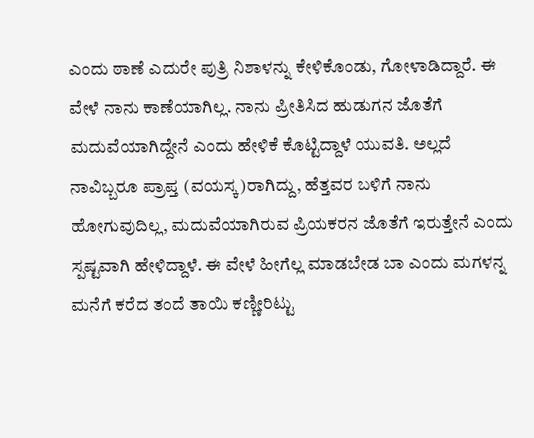ಎಂದು ಠಾಣೆ ಎದುರೇ ಪುತ್ರಿ ನಿಶಾಳನ್ನು ಕೇಳಿಕೊಂಡು, ಗೋಳಾಡಿದ್ದಾರೆ. ಈ ವೇಳೆ ನಾನು ಕಾಣೆಯಾಗಿಲ್ಲ. ನಾನು ಪ್ರೀತಿಸಿದ ಹುಡುಗನ ಜೊತೆಗೆ ಮದುವೆಯಾಗಿದ್ದೇನೆ ಎಂದು ಹೇಳಿಕೆ ಕೊಟ್ಟಿದ್ದಾಳೆ ಯುವತಿ. ಅಲ್ಲದೆ ನಾವಿಬ್ಬರೂ ಪ್ರಾಪ್ತ (ವಯಸ್ಕ)ರಾಗಿದ್ದು, ಹೆತ್ತವರ ಬಳಿಗೆ ನಾನು ಹೋಗುವುದಿಲ್ಲ, ಮದುವೆಯಾಗಿರುವ ಪ್ರಿಯಕರನ ಜೊತೆಗೆ ಇರುತ್ತೇನೆ ಎಂದು ಸ್ಪಷ್ಟವಾಗಿ ಹೇಳಿದ್ದಾಳೆ. ಈ ವೇಳೆ ಹೀಗೆಲ್ಲ ಮಾಡಬೇಡ ಬಾ ಎಂದು ಮಗಳನ್ನ ಮನೆಗೆ ಕರೆದ ತಂದೆ ತಾಯಿ ಕಣ್ಣೀರಿಟ್ಟು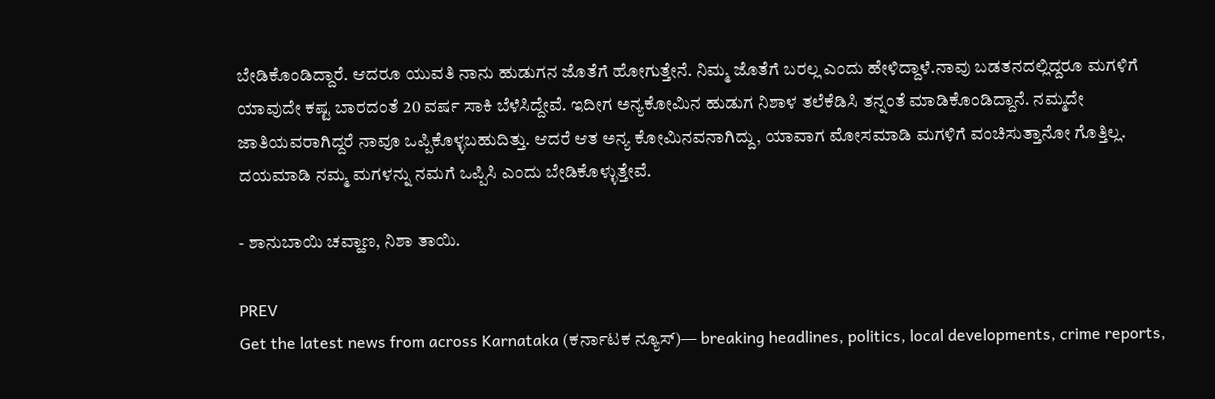ಬೇಡಿಕೊಂಡಿದ್ದಾರೆ. ಆದರೂ ಯುವತಿ ನಾನು ಹುಡುಗನ ಜೊತೆಗೆ ಹೋಗುತ್ತೇನೆ. ನಿಮ್ಮ ಜೊತೆಗೆ ಬರಲ್ಲ ಎಂದು ಹೇಳಿದ್ದಾಳೆ.ನಾವು ಬಡತನದಲ್ಲಿದ್ದರೂ ಮಗಳಿಗೆ ಯಾವುದೇ ಕಷ್ಟ ಬಾರದಂತೆ 20 ವರ್ಷ ಸಾಕಿ ಬೆಳೆಸಿದ್ದೇವೆ. ಇದೀಗ ಅನ್ಯಕೋಮಿನ ಹುಡುಗ ನಿಶಾಳ ತಲೆಕೆಡಿಸಿ ತನ್ನಂತೆ ಮಾಡಿಕೊಂಡಿದ್ದಾನೆ. ನಮ್ಮದೇ ಜಾತಿಯವರಾಗಿದ್ದರೆ ನಾವೂ ಒಪ್ಪಿಕೊಳ್ಳಬಹುದಿತ್ತು. ಆದರೆ ಆತ ಅನ್ಯ ಕೋಮಿನವನಾಗಿದ್ದು, ಯಾವಾಗ ಮೋಸಮಾಡಿ ಮಗಳಿಗೆ ವಂಚಿಸುತ್ತಾನೋ ಗೊತ್ತಿಲ್ಲ. ದಯಮಾಡಿ ನಮ್ಮ ಮಗಳನ್ನು ನಮಗೆ ಒಪ್ಪಿಸಿ ಎಂದು ಬೇಡಿಕೊಳ್ಳುತ್ತೇವೆ.

- ಶಾನುಬಾಯಿ ಚವ್ಹಾಣ, ನಿಶಾ ತಾಯಿ.

PREV
Get the latest news from across Karnataka (ಕರ್ನಾಟಕ ನ್ಯೂಸ್)— breaking headlines, politics, local developments, crime reports,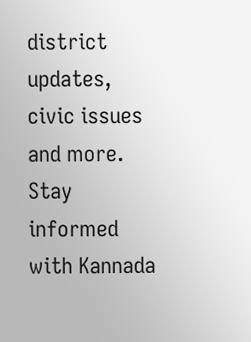district updates, civic issues and more. Stay informed with Kannada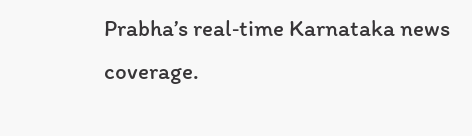Prabha’s real‑time Karnataka news coverage.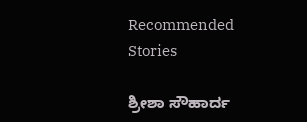Recommended Stories

ಶ್ರೀಶಾ ಸೌಹಾರ್ದ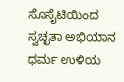ಸೊಸೈಟಿಯಿಂದ ಸ್ವಚ್ಛತಾ ಅಭಿಯಾನ
ಧರ್ಮ ಉಳಿಯ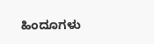ಹಿಂದೂಗಳು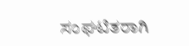ಸಂಘಟಿತರಾಗಿ